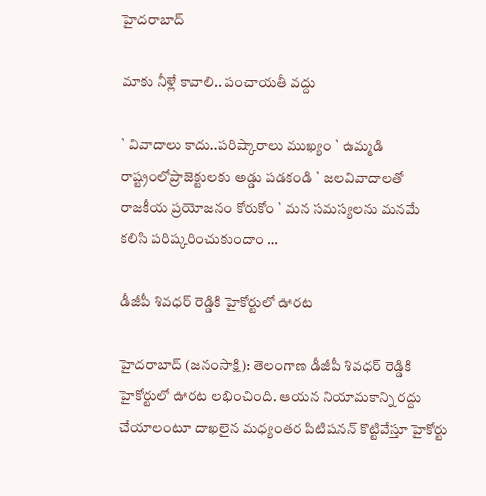హైదరాబాద్

మాకు నీళ్లే కావాలి.. పంచాయతీ వద్దు

` వివాదాలు కాదు..పరిష్కారాలు ముఖ్యం ` ఉమ్మడి రాష్ట్రంలోప్రాజెక్టులకు అడ్డు పడకండి ` జలవివాదాలతో రాజకీయ ప్రయోజనం కోరుకోం ` మన సమస్యలను మనమే కలిసి పరిష్కరించుకుందాం …

డీజీపీ శివధర్ రెడ్డికి హైకోర్టులో ఊరట

హైదరాబాద్ (జనంసాక్షి): తెలంగాణ డీజీపీ శివధర్ రెడ్డికి హైకోర్టులో ఊరట లభించింది. ఆయన నియామకాన్ని రద్దు చేయాలంటూ దాఖలైన మధ్యంతర పిటిషనన్ కొట్టివేస్తూ హైకోర్టు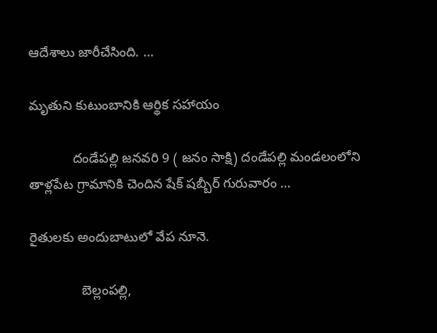ఆదేశాలు జారీచేసింది. …

మృతుని కుటుంబానికి ఆర్థిక సహాయం

            దండేపల్లి జనవరి 9 ( జనం సాక్షి) దండేపల్లి మండలంలోని తాళ్లపేట గ్రామానికి చెందిన షేక్ షబ్బీర్ గురువారం …

రైతులకు అందుబాటులో వేప నూనె.

              బెల్లంపల్లి,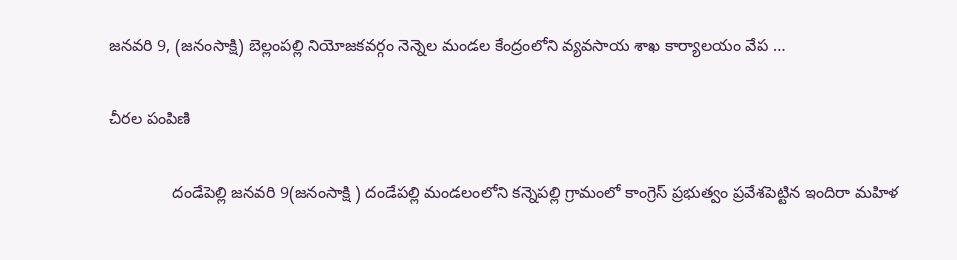జనవరి 9, (జనంసాక్షి) బెల్లంపల్లి నియోజకవర్గం నెన్నెల మండల కేంద్రంలోని వ్యవసాయ శాఖ కార్యాలయం వేప …

చీరల పంపిణి

              దండేపెల్లి జనవరి 9(జనంసాక్షి ) దండేపల్లి మండలంలోని కన్నెపల్లి గ్రామంలో కాంగ్రెస్ ప్రభుత్వం ప్రవేశపెట్టిన ఇందిరా మహిళ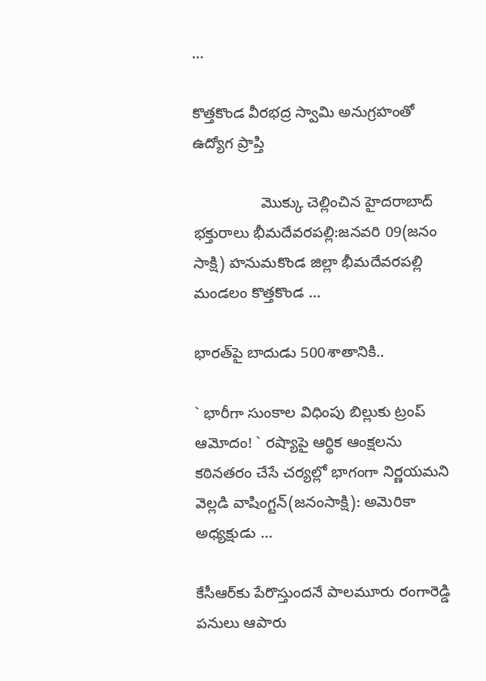…

కొత్తకొండ వీరభద్ర స్వామి అనుగ్రహంతో ఉద్యోగ ప్రాప్తి

                మొక్కు చెల్లించిన హైదరాబాద్ భక్తురాలు భీమదేవరపల్లి:జనవరి 09(జనం సాక్షి) హనుమకొండ జిల్లా భీమదేవరపల్లి మండలం కొత్తకొండ …

భారత్‌పై బాదుడు 500శాతానికి..

` భారీగా సుంకాల విధింపు బిల్లుకు ట్రంప్‌ ఆమోదం! ` రష్యాపై ఆర్థిక ఆంక్షలను కఠినతరం చేసే చర్యల్లో భాగంగా నిర్ణయమని వెల్లడి వాషింగ్టన్‌(జనంసాక్షి): అమెరికా అధ్యక్షుడు …

కేసీఆర్‌కు పేరొస్తుందనే పాలమూరు రంగారెడ్డి పనులు ఆపారు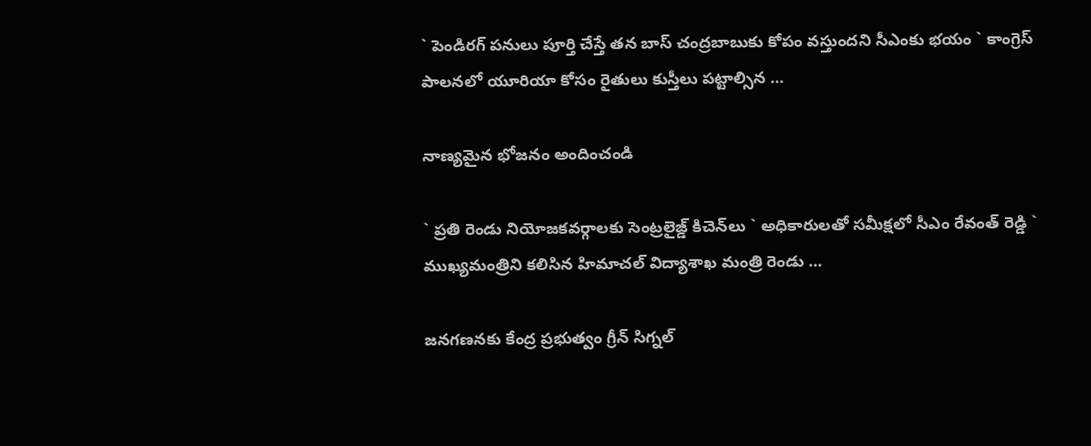` పెండిరగ్‌ పనులు పూర్తి చేస్తే తన బాస్‌ చంద్రబాబుకు కోపం వస్తుందని సీఎంకు భయం ` కాంగ్రెస్‌ పాలనలో యూరియా కోసం రైతులు కుస్తీలు పట్టాల్సిన …

నాణ్యమైన భోజనం అందించండి

` ప్రతి రెండు నియోజకవర్గాలకు సెంట్రలైజ్డ్‌ కిచెన్‌లు ` అధికారులతో సమీక్షలో సీఎం రేవంత్‌ రెడ్డి ` ముఖ్యమంత్రిని కలిసిన హిమాచల్‌ విద్యాశాఖ మంత్రి రెండు …

జనగణనకు కేంద్ర ప్రభుత్వం గ్రీన్‌ సిగ్నల్‌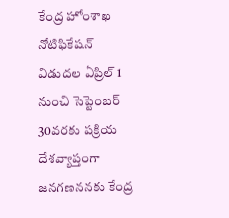కేంద్ర హోంశాఖ నోటిఫికేషన్‌ విడుదల ఏప్రిల్‌ 1 నుంచి సెప్టెంబర్‌ 30వరకు పక్రియ దేశవ్యాప్తంగా జనగణననకు కేంద్ర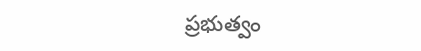ప్రభుత్వం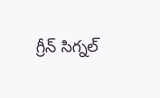గ్రీన్‌ సిగ్నల్‌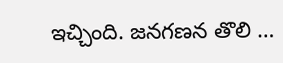ఇచ్చింది. జనగణన తొలి …